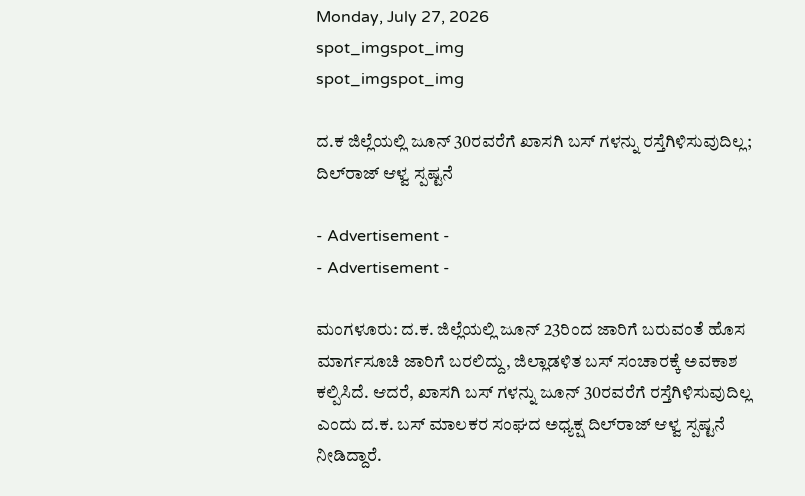Monday, July 27, 2026
spot_imgspot_img
spot_imgspot_img

ದ.ಕ ಜಿಲ್ಲೆಯಲ್ಲಿ ಜೂನ್ 30ರವರೆಗೆ ಖಾಸಗಿ ಬಸ್ ಗಳನ್ನು ರಸ್ತೆಗಿಳಿಸುವುದಿಲ್ಲ; ದಿಲ್‌ರಾಜ್ ಆಳ್ವ ಸ್ಪಷ್ಟನೆ

- Advertisement -
- Advertisement -

ಮಂಗಳೂರು: ದ.ಕ. ಜಿಲ್ಲೆಯಲ್ಲಿ ಜೂನ್ 23ರಿಂದ ಜಾರಿಗೆ ಬರುವಂತೆ ಹೊಸ ಮಾರ್ಗಸೂಚಿ ಜಾರಿಗೆ ಬರಲಿದ್ದು, ಜಿಲ್ಲಾಡಳಿತ ಬಸ್ ಸಂಚಾರಕ್ಕೆ ಅವಕಾಶ ಕಲ್ಪಿಸಿದೆ. ಆದರೆ, ಖಾಸಗಿ ಬಸ್ ಗಳನ್ನು ಜೂನ್ 30ರವರೆಗೆ ರಸ್ತೆಗಿಳಿಸುವುದಿಲ್ಲ ಎಂದು ದ.ಕ. ಬಸ್ ಮಾಲಕರ ಸಂಘದ ಅಧ್ಯಕ್ಷ ದಿಲ್‌ರಾಜ್ ಆಳ್ವ ಸ್ಪಷ್ಟನೆ ನೀಡಿದ್ದಾರೆ.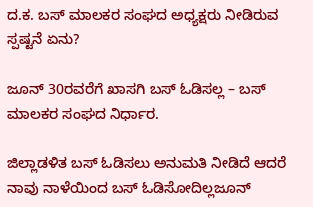ದ.ಕ. ಬಸ್ ಮಾಲಕರ ಸಂಘದ ಅಧ್ಯಕ್ಷರು ನೀಡಿರುವ ಸ್ಪಷ್ಟನೆ ಏನು?

ಜೂನ್ 30ರವರೆಗೆ ಖಾಸಗಿ ಬಸ್ ಓಡಿಸಲ್ಲ – ಬಸ್ ಮಾಲಕರ ಸಂಘದ ನಿರ್ಧಾರ.

ಜಿಲ್ಲಾಡಳಿತ ಬಸ್ ಓಡಿಸಲು ಅನುಮತಿ ನೀಡಿದೆ ಆದರೆ ನಾವು ನಾಳೆಯಿಂದ ಬಸ್ ಓಡಿಸೋದಿಲ್ಲಜೂನ್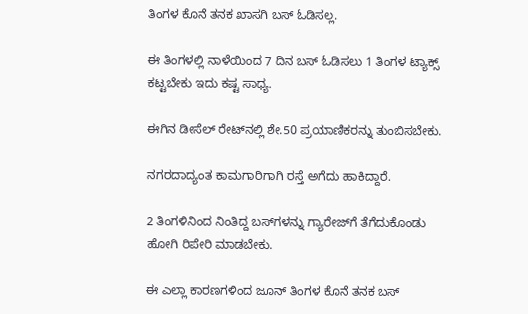ತಿಂಗಳ ಕೊನೆ ತನಕ ಖಾಸಗಿ ಬಸ್ ಓಡಿಸಲ್ಲ.

ಈ ತಿಂಗಳಲ್ಲಿ ನಾಳೆಯಿಂದ 7 ದಿನ ಬಸ್ ಓಡಿಸಲು 1 ತಿಂಗಳ ಟ್ಯಾಕ್ಸ್ ಕಟ್ಟಬೇಕು ಇದು ಕಷ್ಟ ಸಾಧ್ಯ.

ಈಗಿನ ಡೀಸೆಲ್ ರೇಟ್‌ನಲ್ಲಿ ಶೇ.50 ಪ್ರಯಾಣಿಕರನ್ನು ತುಂಬಿಸಬೇಕು.

ನಗರದಾದ್ಯಂತ ಕಾಮಗಾರಿಗಾಗಿ ರಸ್ತೆ ಅಗೆದು ಹಾಕಿದ್ದಾರೆ.

2 ತಿಂಗಳಿನಿಂದ ನಿಂತಿದ್ದ ಬಸ್‌ಗಳನ್ನು ಗ್ಯಾರೇಜ್‌ಗೆ ತೆಗೆದುಕೊಂಡು ಹೋಗಿ ರಿಪೇರಿ ಮಾಡಬೇಕು.

ಈ ಎಲ್ಲಾ ಕಾರಣಗಳಿಂದ ಜೂನ್ ತಿಂಗಳ ಕೊನೆ ತನಕ ಬಸ್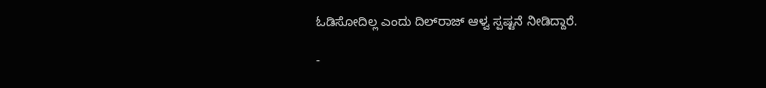ಓಡಿಸೋದಿಲ್ಲ ಎಂದು ದಿಲ್‌ರಾಜ್ ಆಳ್ವ ಸ್ಪಷ್ಟನೆ ನೀಡಿದ್ದಾರೆ.

-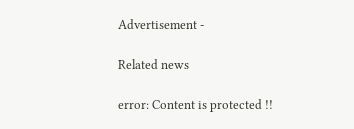Advertisement -

Related news

error: Content is protected !!